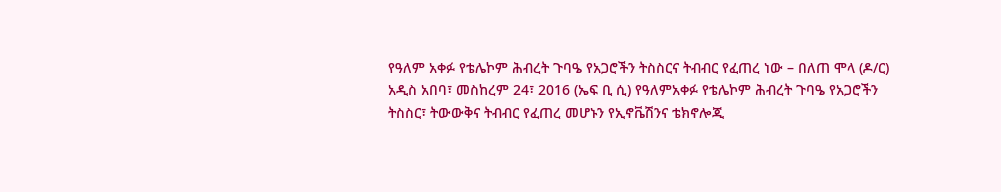የዓለም አቀፉ የቴሌኮም ሕብረት ጉባዔ የአጋሮችን ትስስርና ትብብር የፈጠረ ነው – በለጠ ሞላ (ዶ/ር)
አዲስ አበባ፣ መስከረም 24፣ 2016 (ኤፍ ቢ ሲ) የዓለምአቀፉ የቴሌኮም ሕብረት ጉባዔ የአጋሮችን ትስስር፣ ትውውቅና ትብብር የፈጠረ መሆኑን የኢኖቬሽንና ቴክኖሎጂ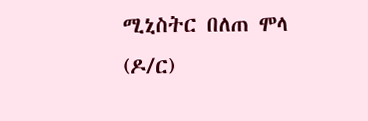ሚኒስትር በለጠ ሞላ (ዶ/ር)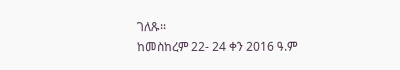ገለጹ፡፡
ከመስከረም 22- 24 ቀን 2016 ዓ.ም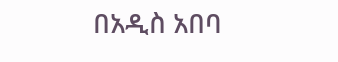በአዲስ አበባ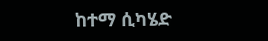ከተማ ሲካሄድ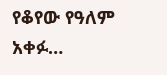የቆየው የዓለም አቀፉ…